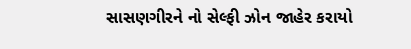સાસણગીરને નો સેલ્ફી ઝોન જાહેર કરાયો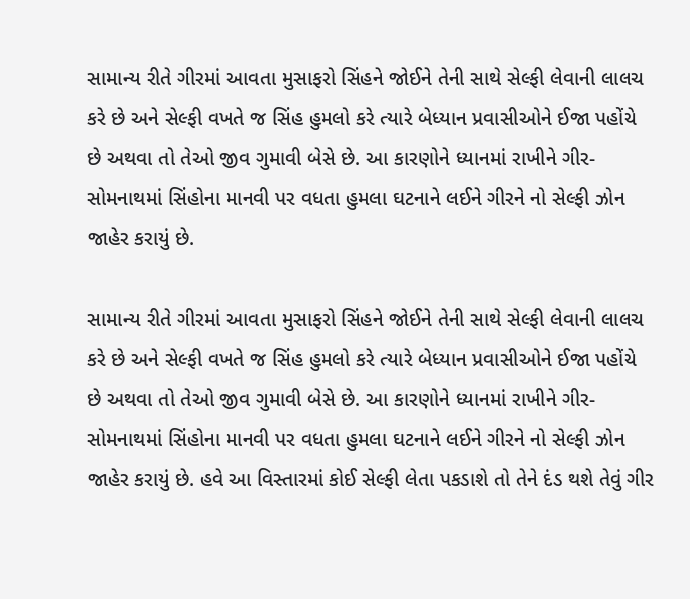સામાન્ય રીતે ગીરમાં આવતા મુસાફરો સિંહને જોઈને તેની સાથે સેલ્ફી લેવાની લાલચ કરે છે અને સેલ્ફી વખતે જ સિંહ હુમલો કરે ત્યારે બેધ્યાન પ્રવાસીઓને ઈજા પહોંચે છે અથવા તો તેઓ જીવ ગુમાવી બેસે છે. આ કારણોને ધ્યાનમાં રાખીને ગીર-સોમનાથમાં સિંહોના માનવી પર વધતા હુમલા ઘટનાને લઈને ગીરને નો સેલ્ફી ઝોન જાહેર કરાયું છે.

સામાન્ય રીતે ગીરમાં આવતા મુસાફરો સિંહને જોઈને તેની સાથે સેલ્ફી લેવાની લાલચ કરે છે અને સેલ્ફી વખતે જ સિંહ હુમલો કરે ત્યારે બેધ્યાન પ્રવાસીઓને ઈજા પહોંચે છે અથવા તો તેઓ જીવ ગુમાવી બેસે છે. આ કારણોને ધ્યાનમાં રાખીને ગીર-સોમનાથમાં સિંહોના માનવી પર વધતા હુમલા ઘટનાને લઈને ગીરને નો સેલ્ફી ઝોન જાહેર કરાયું છે. હવે આ વિસ્તારમાં કોઈ સેલ્ફી લેતા પકડાશે તો તેને દંડ થશે તેવું ગીર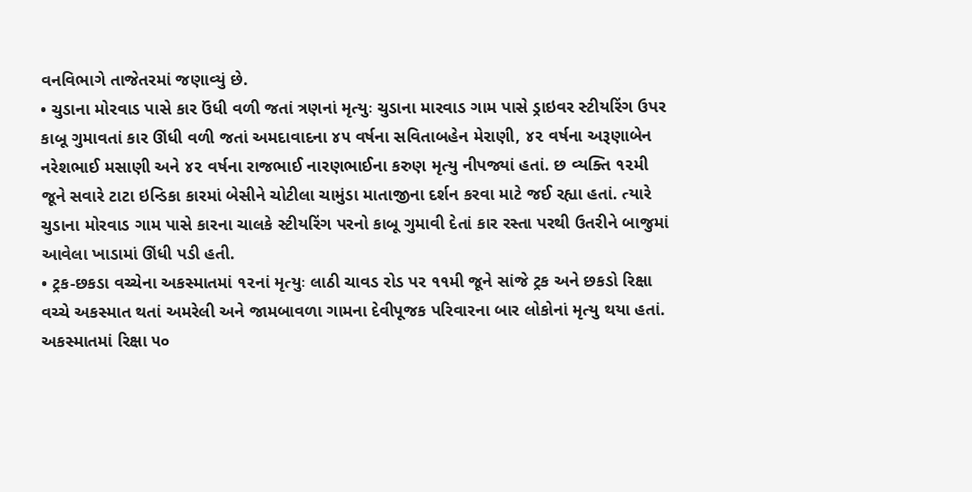વનવિભાગે તાજેતરમાં જણાવ્યું છે.
• ચુડાના મોરવાડ પાસે કાર ઉંધી વળી જતાં ત્રણનાં મૃત્યુઃ ચુડાના મારવાડ ગામ પાસે ડ્રાઇવર સ્ટીયરિંગ ઉપર કાબૂ ગુમાવતાં કાર ઊંધી વળી જતાં અમદાવાદના ૪૫ વર્ષના સવિતાબહેન મેરાણી, ૪૨ વર્ષના અરૂણાબેન નરેશભાઈ મસાણી અને ૪૨ વર્ષના રાજભાઈ નારણભાઈના કરુણ મૃત્યુ નીપજ્યાં હતાં. છ વ્યક્તિ ૧૨મી જૂને સવારે ટાટા ઇન્ડિકા કારમાં બેસીને ચોટીલા ચામુંડા માતાજીના દર્શન કરવા માટે જઈ રહ્યા હતાં. ત્યારે ચુડાના મોરવાડ ગામ પાસે કારના ચાલકે સ્ટીયરિંગ પરનો કાબૂ ગુમાવી દેતાં કાર રસ્તા પરથી ઉતરીને બાજુમાં આવેલા ખાડામાં ઊંધી પડી હતી.
• ટ્રક-છકડા વચ્ચેના અકસ્માતમાં ૧૨નાં મૃત્યુઃ લાઠી ચાવડ રોડ પર ૧૧મી જૂને સાંજે ટ્રક અને છકડો રિક્ષા વચ્ચે અકસ્માત થતાં અમરેલી અને જામબાવળા ગામના દેવીપૂજક પરિવારના બાર લોકોનાં મૃત્યુ થયા હતાં. અકસ્માતમાં રિક્ષા ૫૦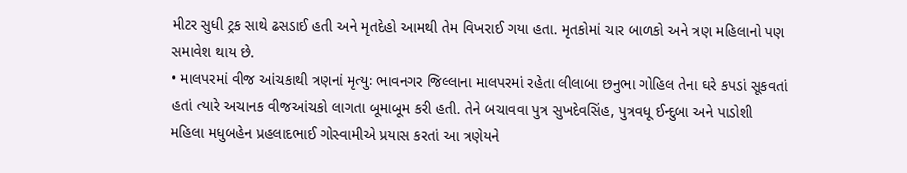મીટર સુધી ટ્રક સાથે ઢસડાઈ હતી અને મૃતદેહો આમથી તેમ વિખરાઈ ગયા હતા. મૃતકોમાં ચાર બાળકો અને ત્રણ મહિલાનો પણ સમાવેશ થાય છે.
• માલપરમાં વીજ આંચકાથી ત્રણનાં મૃત્યુઃ ભાવનગર જિલ્લાના માલપરમાં રહેતા લીલાબા છનુભા ગોહિલ તેના ઘરે કપડાં સૂકવતાં હતાં ત્યારે અચાનક વીજઆંચકો લાગતા બૂમાબૂમ કરી હતી. તેને બચાવવા પુત્ર સુખદેવસિંહ, પુત્રવધૂ ઈન્દુબા અને પાડોશી મહિલા મધુબહેન પ્રહલાદભાઈ ગોસ્વામીએ પ્રયાસ કરતાં આ ત્રણેયને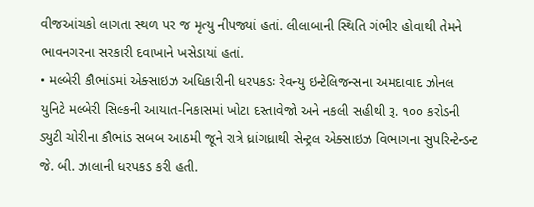વીજઆંચકો લાગતા સ્થળ પર જ મૃત્યુ નીપજ્યાં હતાં. લીલાબાની સ્થિતિ ગંભીર હોવાથી તેમને ભાવનગરના સરકારી દવાખાને ખસેડાયાં હતાં.
• મલ્બેરી કૌભાંડમાં એક્સાઇઝ અધિકારીની ધરપકડઃ રેવન્યુ ઇન્ટેલિજન્સના અમદાવાદ ઝોનલ યુનિટે મલ્બેરી સિલ્કની આયાત-નિકાસમાં ખોટા દસ્તાવેજો અને નકલી સહીથી રૂ. ૧૦૦ કરોડની ડ્યુટી ચોરીના કૌભાંડ સબબ આઠમી જૂને રાત્રે ધ્રાંગધ્રાથી સેન્ટ્રલ એક્સાઇઝ વિભાગના સુપરિન્ટેન્ડન્ટ જે. બી. ઝાલાની ધરપકડ કરી હતી.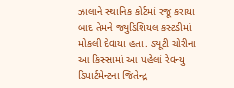ઝાલાને સ્થાનિક કોર્ટમાં રજૂ કરાયા બાદ તેમને જ્યુડિશિયલ કસ્ટડીમાં મોકલી દેવાયા હતા. ડ્યૂટી ચોરીના આ કિસ્સામાં આ પહેલાં રેવન્યુ ડિપાર્ટમેન્ટના જિતેન્દ્ર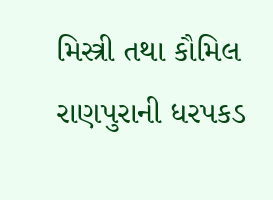મિસ્ત્રી તથા કૌમિલ રાણપુરાની ધરપકડ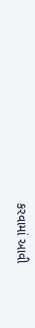કરવામાં આવી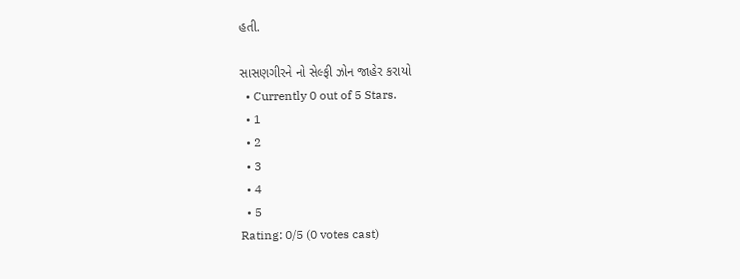હતી.

સાસણગીરને નો સેલ્ફી ઝોન જાહેર કરાયો
  • Currently 0 out of 5 Stars.
  • 1
  • 2
  • 3
  • 4
  • 5
Rating: 0/5 (0 votes cast)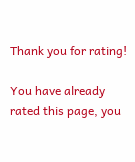Thank you for rating!

You have already rated this page, you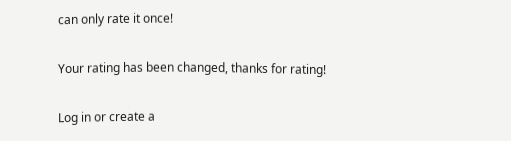can only rate it once!

Your rating has been changed, thanks for rating!

Log in or create a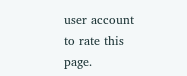user account to rate this page.